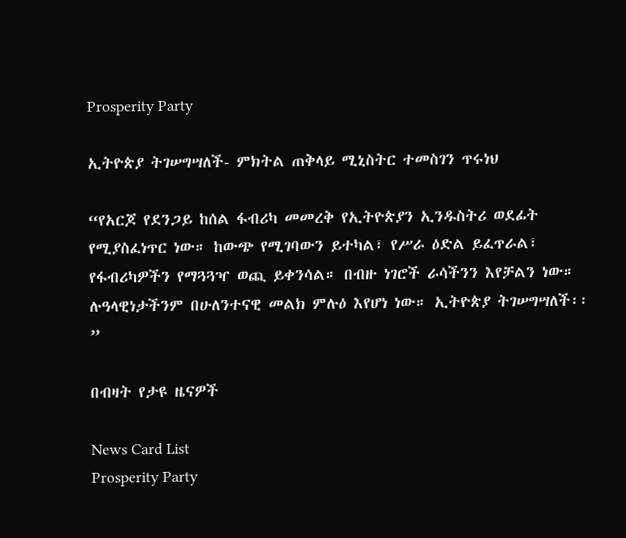Prosperity Party

ኢትዮጵያ ትገሠግሣለች- ምክትል ጠቅላይ ሚኒስትር ተመስገን ጥሩነህ

“የአርጆ የደንጋይ ከሰል ፋብሪካ መመረቅ የኢትዮጵያን ኢንዱስትሪ ወደፊት የሚያስፈነጥር ነው። ከውጭ የሚገባውን ይተካል፣ የሥራ ዕድል ይፈጥራል፣ የፋብሪካዎችን የማጓጓዣ ወጪ ይቀንሳል። በብዙ ነገሮች ራሳችንን እየቻልን ነው። ሉዓላዊነታችንም በሁለንተናዊ መልክ ምሉዕ እየሆነ ነው። ኢትዮጵያ ትገሠግሣለች፡፡”

በብዛት የታዩ ዜናዎች

News Card List
Prosperity Party